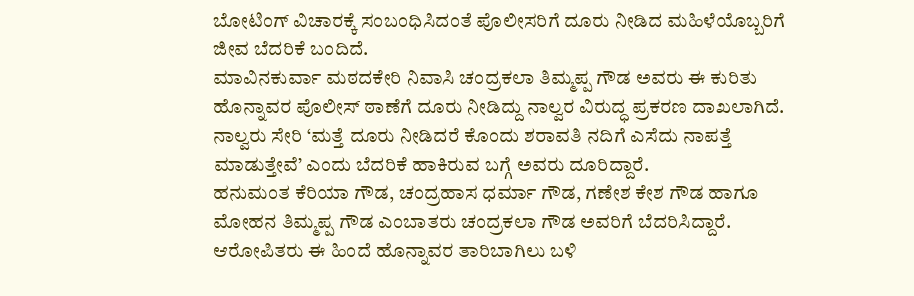ಬೋಟಿಂಗ್ ವಿಚಾರಕ್ಕೆ ಸಂಬಂಧಿಸಿದಂತೆ ಪೊಲೀಸರಿಗೆ ದೂರು ನೀಡಿದ ಮಹಿಳೆಯೊಬ್ಬರಿಗೆ ಜೀವ ಬೆದರಿಕೆ ಬಂದಿದೆ.
ಮಾವಿನಕುರ್ವಾ ಮಠದಕೇರಿ ನಿವಾಸಿ ಚಂದ್ರಕಲಾ ತಿಮ್ಮಪ್ಪ ಗೌಡ ಅವರು ಈ ಕುರಿತು ಹೊನ್ನಾವರ ಪೊಲೀಸ್ ಠಾಣೆಗೆ ದೂರು ನೀಡಿದ್ದು ನಾಲ್ವರ ವಿರುದ್ಧ ಪ್ರಕರಣ ದಾಖಲಾಗಿದೆ. ನಾಲ್ವರು ಸೇರಿ ‘ಮತ್ತೆ ದೂರು ನೀಡಿದರೆ ಕೊಂದು ಶರಾವತಿ ನದಿಗೆ ಎಸೆದು ನಾಪತ್ತೆ ಮಾಡುತ್ತೇವೆ’ ಎಂದು ಬೆದರಿಕೆ ಹಾಕಿರುವ ಬಗ್ಗೆ ಅವರು ದೂರಿದ್ದಾರೆ.
ಹನುಮಂತ ಕೆರಿಯಾ ಗೌಡ, ಚಂದ್ರಹಾಸ ಧರ್ಮಾ ಗೌಡ, ಗಣೇಶ ಕೇಶ ಗೌಡ ಹಾಗೂ ಮೋಹನ ತಿಮ್ಮಪ್ಪ ಗೌಡ ಎಂಬಾತರು ಚಂದ್ರಕಲಾ ಗೌಡ ಅವರಿಗೆ ಬೆದರಿಸಿದ್ದಾರೆ. ಆರೋಪಿತರು ಈ ಹಿಂದೆ ಹೊನ್ನಾವರ ತಾರಿಬಾಗಿಲು ಬಳಿ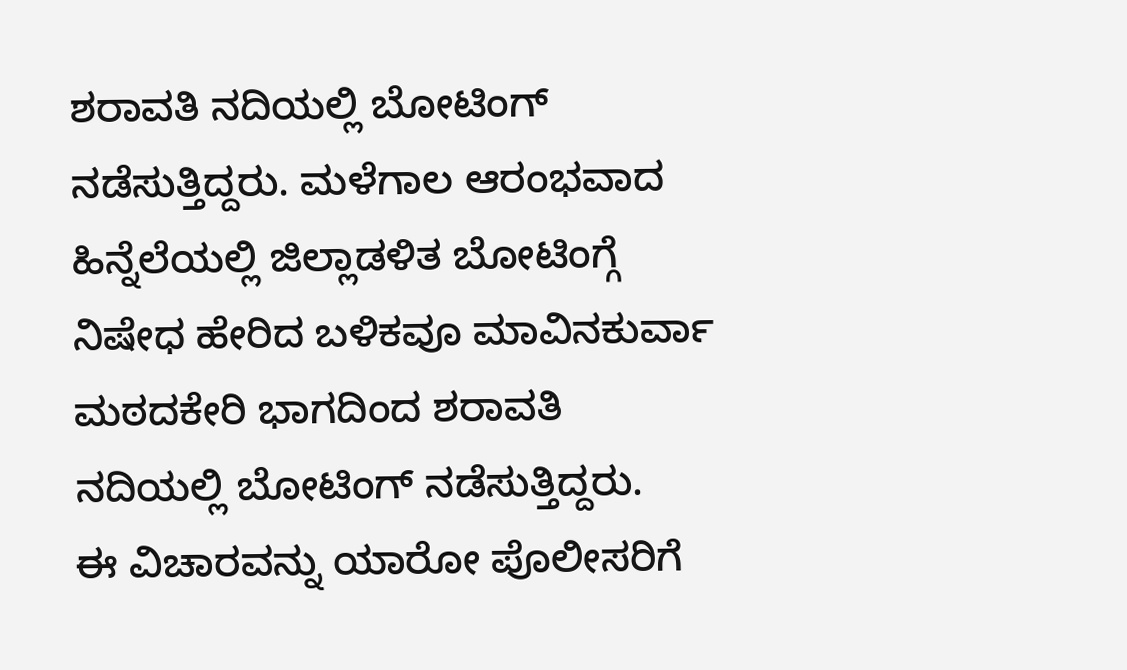ಶರಾವತಿ ನದಿಯಲ್ಲಿ ಬೋಟಿಂಗ್ ನಡೆಸುತ್ತಿದ್ದರು. ಮಳೆಗಾಲ ಆರಂಭವಾದ ಹಿನ್ನೆಲೆಯಲ್ಲಿ ಜಿಲ್ಲಾಡಳಿತ ಬೋಟಿಂಗ್ಗೆ ನಿಷೇಧ ಹೇರಿದ ಬಳಿಕವೂ ಮಾವಿನಕುರ್ವಾ ಮಠದಕೇರಿ ಭಾಗದಿಂದ ಶರಾವತಿ ನದಿಯಲ್ಲಿ ಬೋಟಿಂಗ್ ನಡೆಸುತ್ತಿದ್ದರು.
ಈ ವಿಚಾರವನ್ನು ಯಾರೋ ಪೊಲೀಸರಿಗೆ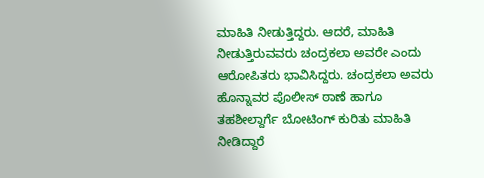ಮಾಹಿತಿ ನೀಡುತ್ತಿದ್ದರು. ಆದರೆ, ಮಾಹಿತಿ ನೀಡುತ್ತಿರುವವರು ಚಂದ್ರಕಲಾ ಅವರೇ ಎಂದು ಆರೋಪಿತರು ಭಾವಿಸಿದ್ದರು. ಚಂದ್ರಕಲಾ ಅವರು ಹೊನ್ನಾವರ ಪೊಲೀಸ್ ಠಾಣೆ ಹಾಗೂ ತಹಶೀಲ್ದಾರ್ಗೆ ಬೋಟಿಂಗ್ ಕುರಿತು ಮಾಹಿತಿ ನೀಡಿದ್ದಾರೆ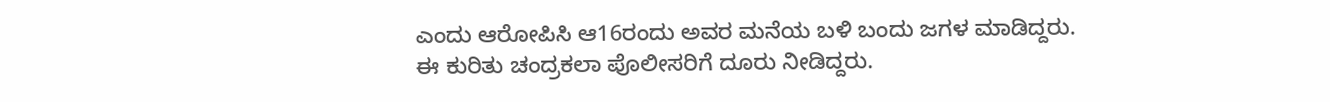ಎಂದು ಆರೋಪಿಸಿ ಆ16ರಂದು ಅವರ ಮನೆಯ ಬಳಿ ಬಂದು ಜಗಳ ಮಾಡಿದ್ದರು.
ಈ ಕುರಿತು ಚಂದ್ರಕಲಾ ಪೊಲೀಸರಿಗೆ ದೂರು ನೀಡಿದ್ದರು.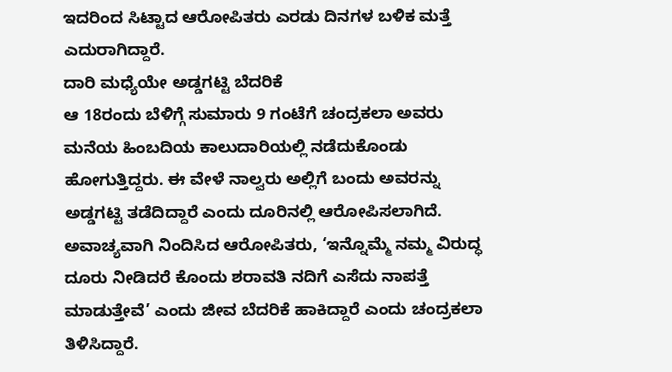ಇದರಿಂದ ಸಿಟ್ಟಾದ ಆರೋಪಿತರು ಎರಡು ದಿನಗಳ ಬಳಿಕ ಮತ್ತೆ ಎದುರಾಗಿದ್ದಾರೆ.
ದಾರಿ ಮಧ್ಯೆಯೇ ಅಡ್ಡಗಟ್ಟಿ ಬೆದರಿಕೆ
ಆ 18ರಂದು ಬೆಳಿಗ್ಗೆ ಸುಮಾರು 9 ಗಂಟೆಗೆ ಚಂದ್ರಕಲಾ ಅವರು ಮನೆಯ ಹಿಂಬದಿಯ ಕಾಲುದಾರಿಯಲ್ಲಿ ನಡೆದುಕೊಂಡು ಹೋಗುತ್ತಿದ್ದರು. ಈ ವೇಳೆ ನಾಲ್ವರು ಅಲ್ಲಿಗೆ ಬಂದು ಅವರನ್ನು ಅಡ್ಡಗಟ್ಟಿ ತಡೆದಿದ್ದಾರೆ ಎಂದು ದೂರಿನಲ್ಲಿ ಆರೋಪಿಸಲಾಗಿದೆ.
ಅವಾಚ್ಯವಾಗಿ ನಿಂದಿಸಿದ ಆರೋಪಿತರು, ‘ಇನ್ನೊಮ್ಮೆ ನಮ್ಮ ವಿರುದ್ಧ ದೂರು ನೀಡಿದರೆ ಕೊಂದು ಶರಾವತಿ ನದಿಗೆ ಎಸೆದು ನಾಪತ್ತೆ ಮಾಡುತ್ತೇವೆ’ ಎಂದು ಜೀವ ಬೆದರಿಕೆ ಹಾಕಿದ್ದಾರೆ ಎಂದು ಚಂದ್ರಕಲಾ ತಿಳಿಸಿದ್ದಾರೆ.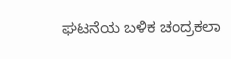ಘಟನೆಯ ಬಳಿಕ ಚಂದ್ರಕಲಾ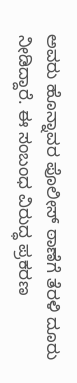ಅವರು ಹೊನ್ನಾವರ ಪೊಲೀಸ್ ಠಾಣೆಗೆ ತೆರಳಿ ದೂರು ನೀಡಿದ್ದಾರೆ. ಈ ಸಂಬಂಧ ವಿರುದ್ಧ ಪ್ರಕರಣ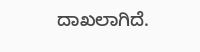ದಾಖಲಾಗಿದೆ.